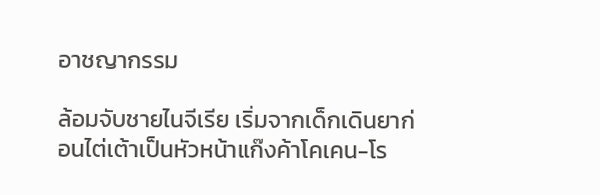อาชญากรรม

ล้อมจับชายไนจีเรีย เริ่มจากเด็กเดินยาก่อนไต่เต้าเป็นหัวหน้าแก๊งค้าโคเคน-โร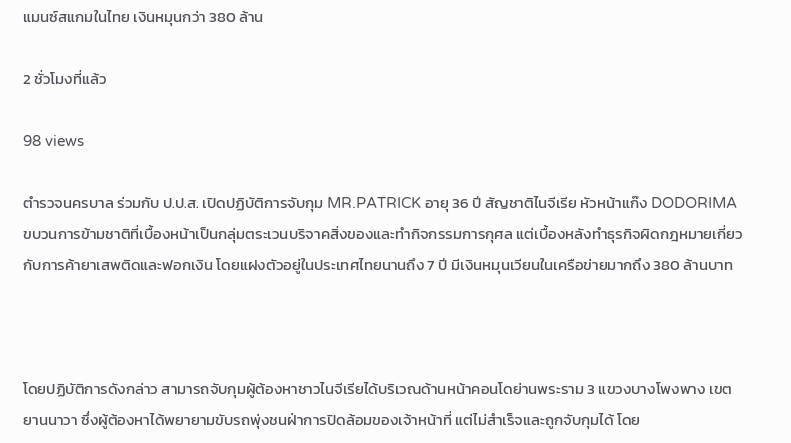แมนซ์สแกมในไทย เงินหมุนกว่า 380 ล้าน

2 ชั่วโมงที่แล้ว

98 views

ตำรวจนครบาล ร่วมกับ ป.ป.ส. เปิดปฏิบัติการจับกุม MR.PATRICK อายุ 36 ปี สัญชาติไนจีเรีย หัวหน้าแก๊ง DODORIMA ขบวนการข้ามชาติที่เบื้องหน้าเป็นกลุ่มตระเวนบริจาคสิ่งของและทำกิจกรรมการกุศล แต่เบื้องหลังทำธุรกิจผิดกฎหมายเกี่ยวกับการค้ายาเสพติดและฟอกเงิน โดยแฝงตัวอยู่ในประเทศไทยนานถึง 7 ปี มีเงินหมุนเวียนในเครือข่ายมากถึง 380 ล้านบาท



โดยปฏิบัติการดังกล่าว สามารถจับกุมผู้ต้องหาชาวไนจีเรียได้บริเวณด้านหน้าคอนโดย่านพระราม 3 แขวงบางโพงพาง เขตยานนาวา ซึ่งผู้ต้องหาได้พยายามขับรถพุ่งชนฝ่าการปิดล้อมของเจ้าหน้าที่ แต่ไม่สำเร็จและถูกจับกุมได้ โดย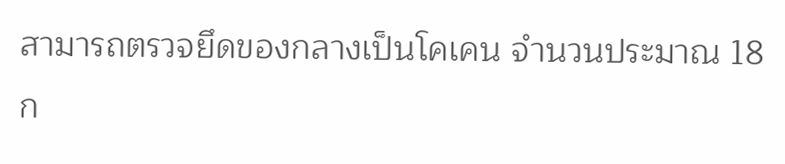สามารถตรวจยึดของกลางเป็นโคเคน จำนวนประมาณ 18 ก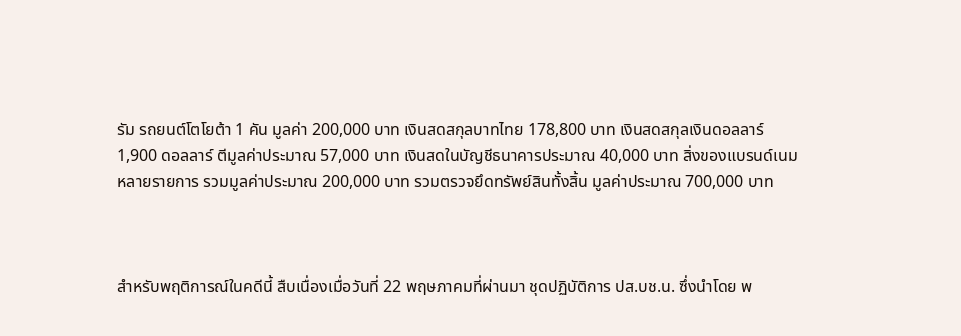รัม รถยนต์โตโยต้า 1 คัน มูลค่า 200,000 บาท เงินสดสกุลบาทไทย 178,800 บาท เงินสดสกุลเงินดอลลาร์ 1,900 ดอลลาร์ ตีมูลค่าประมาณ 57,000 บาท เงินสดในบัญชีธนาคารประมาณ 40,000 บาท สิ่งของแบรนด์เนมหลายรายการ รวมมูลค่าประมาณ 200,000 บาท รวมตรวจยึดทรัพย์สินทั้งสิ้น มูลค่าประมาณ 700,000 บาท



สำหรับพฤติการณ์ในคดีนี้ สืบเนื่องเมื่อวันที่ 22 พฤษภาคมที่ผ่านมา ชุดปฏิบัติการ ปส.บช.น. ซึ่งนำโดย พ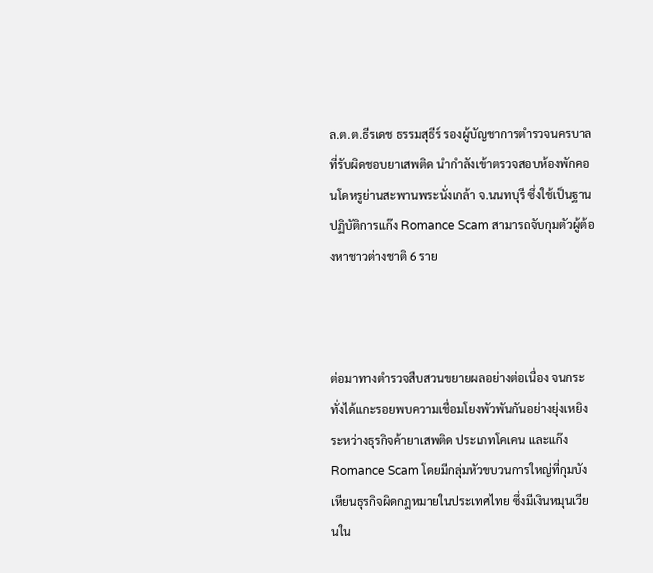ล.ต.ต.ธีรเดช ธรรมสุธีร์ รองผู้บัญชาการตำรวจนครบาลที่รับผิดชอบยาเสพติด นำกำลังเข้าตรวจสอบห้องพักคอนโดหรูย่านสะพานพระนั่งเกล้า จ.นนทบุรี ซึ่งใช้เป็นฐานปฏิบัติการแก๊ง Romance Scam สามารถจับกุมตัวผู้ต้องหาชาวต่างชาติ 6 ราย



ต่อมาทางตำรวจสืบสวนขยายผลอย่างต่อเนื่อง จนกระทั่งได้แกะรอยพบความเชื่อมโยงพัวพันกันอย่างยุ่งเหยิงระหว่างธุรกิจค้ายาเสพติด ประเภทโคเคน และแก๊ง Romance Scam โดยมีกลุ่มหัวขบวนการใหญ่ที่กุมบังเหียนธุรกิจผิดกฎหมายในประเทศไทย ซึ่งมีเงินหมุนเวียนใน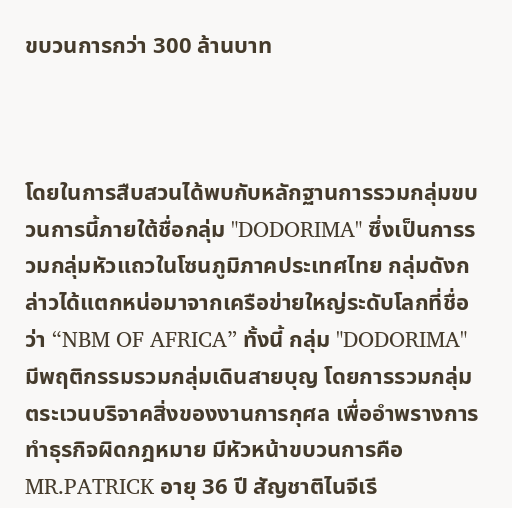ขบวนการกว่า 300 ล้านบาท



โดยในการสืบสวนได้พบกับหลักฐานการรวมกลุ่มขบวนการนี้ภายใต้ชื่อกลุ่ม "DODORIMA" ซึ่งเป็นการรวมกลุ่มหัวแถวในโซนภูมิภาคประเทศไทย กลุ่มดังกล่าวได้แตกหน่อมาจากเครือข่ายใหญ่ระดับโลกที่ชื่อว่า “NBM OF AFRICA” ทั้งนี้ กลุ่ม "DODORIMA" มีพฤติกรรมรวมกลุ่มเดินสายบุญ โดยการรวมกลุ่มตระเวนบริจาคสิ่งของงานการกุศล เพื่ออำพรางการทำธุรกิจผิดกฎหมาย มีหัวหน้าขบวนการคือ MR.PATRICK อายุ 36 ปี สัญชาติไนจีเรี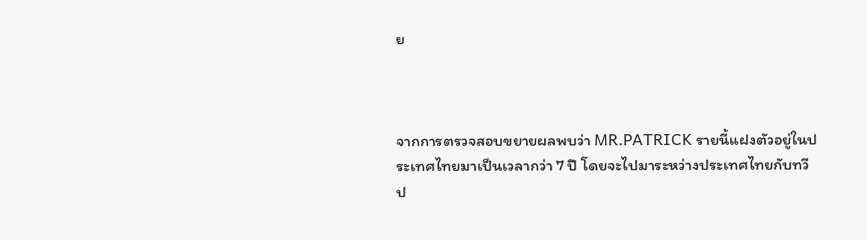ย



จากการตรวจสอบขยายผลพบว่า MR.PATRICK รายนี้แฝงตัวอยู่ในประเทศไทยมาเป็นเวลากว่า 7 ปี โดยจะไปมาระหว่างประเทศไทยกับทวีป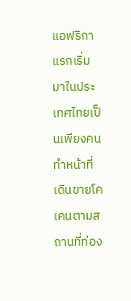แอฟริกา แรกเริ่มมาในประเทศไทยเป็นเพียงคน ทำหน้าที่เดินขายโคเคนตามสถานที่ท่อง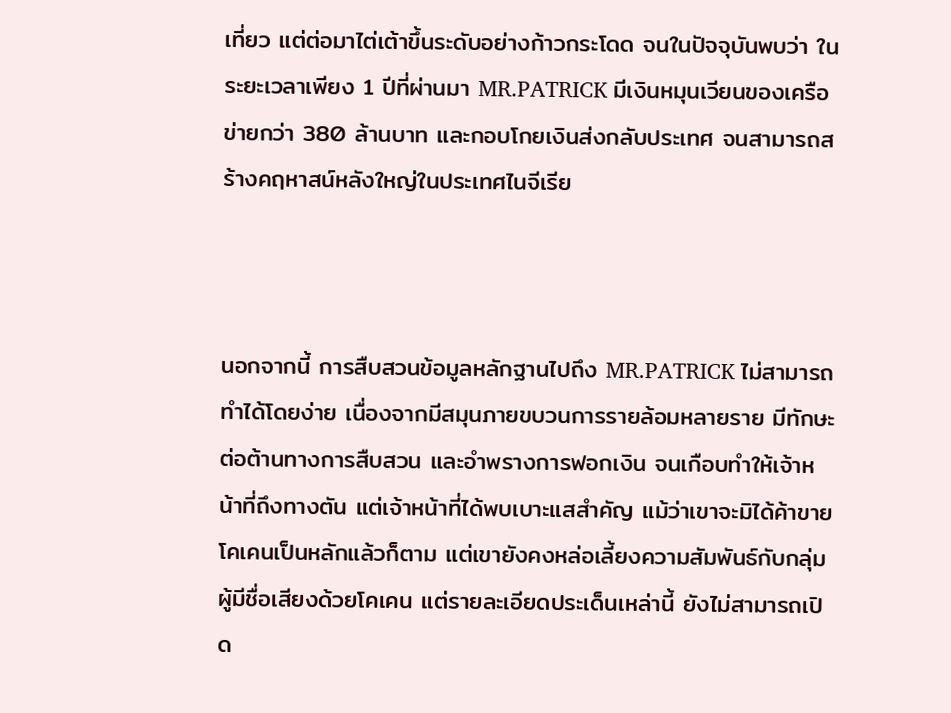เที่ยว แต่ต่อมาไต่เต้าขึ้นระดับอย่างก้าวกระโดด จนในปัจจุบันพบว่า ในระยะเวลาเพียง 1 ปีที่ผ่านมา MR.PATRICK มีเงินหมุนเวียนของเครือข่ายกว่า 380 ล้านบาท และกอบโกยเงินส่งกลับประเทศ จนสามารถสร้างคฤหาสน์หลังใหญ่ในประเทศไนจีเรีย



นอกจากนี้ การสืบสวนข้อมูลหลักฐานไปถึง MR.PATRICK ไม่สามารถทำได้โดยง่าย เนื่องจากมีสมุนภายขบวนการรายล้อมหลายราย มีทักษะต่อต้านทางการสืบสวน และอำพรางการฟอกเงิน จนเกือบทำให้เจ้าหน้าที่ถึงทางตัน แต่เจ้าหน้าที่ได้พบเบาะแสสำคัญ แม้ว่าเขาจะมิได้ค้าขายโคเคนเป็นหลักแล้วก็ตาม แต่เขายังคงหล่อเลี้ยงความสัมพันธ์กับกลุ่มผู้มีชื่อเสียงด้วยโคเคน แต่รายละเอียดประเด็นเหล่านี้ ยังไม่สามารถเปิด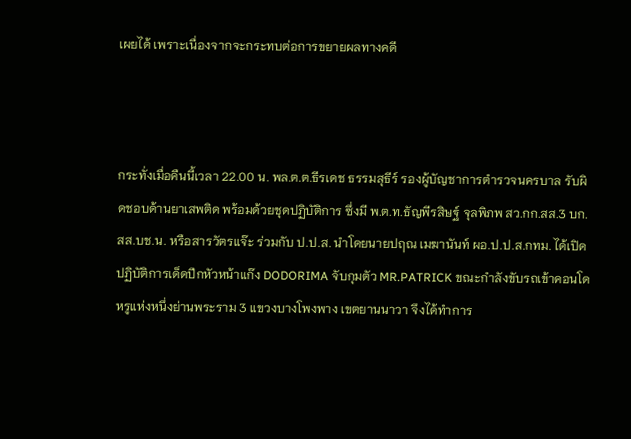เผยได้ เพราะเนื่องจากจะกระทบต่อการขยายผลทางคดี



กระทั่งเมื่อคืนนี้เวลา 22.00 น. พล.ต.ต.ธีรเดช ธรรมสุธีร์ รองผู้บัญชาการตำรวจนครบาล รับผิดชอบด้านยาเสพติด พร้อมด้วยชุดปฏิบัติการ ซึ่งมี พ.ต.ท.ธัญพีรสิษฐ์ จุลพิภพ สว.กก.สส.3 บก.สส.บช.น. หรือสารวัตรแจ๊ะ ร่วมกับ ป.ป.ส. นำโดยนายปฤณ เมฆานันท์ ผอ.ป.ป.ส.กทม. ได้เปิดปฏิบัติการเด็ดปีกหัวหน้าแก๊ง DODORIMA จับกุมตัว MR.PATRICK ขณะกำลังขับรถเข้าคอนโดหรูแห่งหนึ่งย่านพระราม 3 แขวงบางโพงพาง เขตยานนาวา จึงได้ทำการ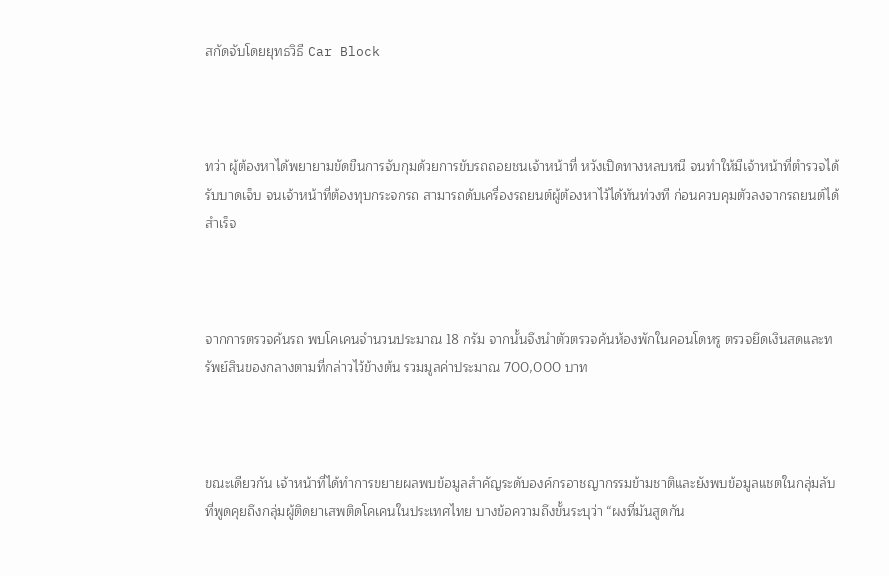สกัดจับโดยยุทธวิธี Car Block



ทว่า ผู้ต้องหาได้พยายามขัดขืนการจับกุมด้วยการขับรถถอยชนเจ้าหน้าที่ หวังเปิดทางหลบหนี จนทำให้มีเจ้าหน้าที่ตำรวจได้รับบาดเจ็บ จนเจ้าหน้าที่ต้องทุบกระจกรถ สามารถดับเครื่องรถยนต์ผู้ต้องหาไว้ได้ทันท่วงที ก่อนควบคุมตัวลงจากรถยนต์ได้สำเร็จ



จากการตรวจค้นรถ พบโคเคนจำนวนประมาณ 18 กรัม จากนั้นจึงนำตัวตรวจค้นห้องพักในคอนโดหรู ตรวจยึดเงินสดและทรัพย์สินของกลางตามที่กล่าวไว้ข้างต้น รวมมูลค่าประมาณ 700,000 บาท



ขณะเดียวกัน เจ้าหน้าที่ได้ทำการขยายผลพบข้อมูลสำคัญระดับองค์กรอาชญากรรมข้ามชาติและยังพบข้อมูลแชตในกลุ่มลับที่พูดคุยถึงกลุ่มผู้ติดยาเสพติดโคเคนในประเทศไทย บางข้อความถึงขั้นระบุว่า “ผงที่มันสูดกัน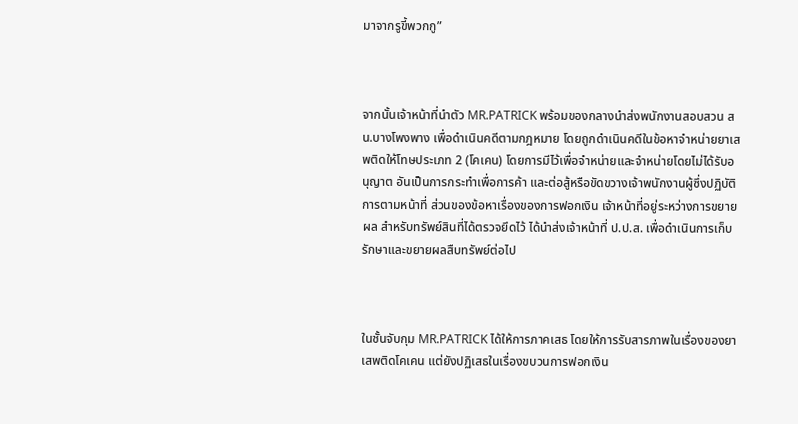มาจากรูขี้พวกกู”



จากนั้นเจ้าหน้าที่นำตัว MR.PATRICK พร้อมของกลางนำส่งพนักงานสอบสวน สน.บางโพงพาง เพื่อดำเนินคดีตามกฎหมาย โดยถูกดำเนินคดีในข้อหาจำหน่ายยาเสพติดให้โทษประเภท 2 (โคเคน) โดยการมีไว้เพื่อจำหน่ายและจำหน่ายโดยไม่ได้รับอนุญาต อันเป็นการกระทำเพื่อการค้า และต่อสู้หรือขัดขวางเจ้าพนักงานผู้ซึ่งปฏิบัติการตามหน้าที่ ส่วนของข้อหาเรื่องของการฟอกเงิน เจ้าหน้าที่อยู่ระหว่างการขยายผล สำหรับทรัพย์สินที่ได้ตรวจยึดไว้ ได้นำส่งเจ้าหน้าที่ ป.ป.ส. เพื่อดำเนินการเก็บรักษาและขยายผลสืบทรัพย์ต่อไป



ในชั้นจับกุม MR.PATRICK ได้ให้การภาคเสธ โดยให้การรับสารภาพในเรื่องของยาเสพติดโคเคน แต่ยังปฏิเสธในเรื่องขบวนการฟอกเงิน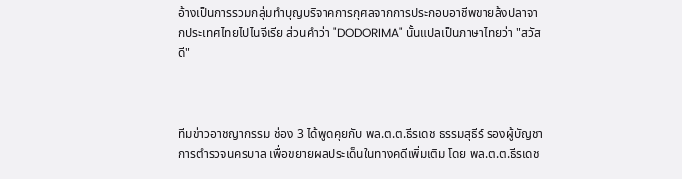อ้างเป็นการรวมกลุ่มทำบุญบริจาคการกุศลจากการประกอบอาชีพขายล้งปลาจากประเทศไทยไปไนจีเรีย ส่วนคำว่า "DODORIMA" นั้นแปลเป็นภาษาไทยว่า "สวัสดี"



ทีมข่าวอาชญากรรม ช่อง 3 ได้พูดคุยกับ พล.ต.ต.ธีรเดช ธรรมสุธีร์ รองผู้บัญชาการตำรวจนครบาล เพื่อขยายผลประเด็นในทางคดีเพิ่มเติม โดย พล.ต.ต.ธีรเดช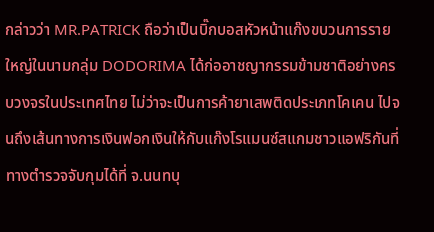กล่าวว่า MR.PATRICK ถือว่าเป็นบิ๊กบอสหัวหน้าแก๊งขบวนการรายใหญ่ในนามกลุ่ม DODORIMA ได้ก่ออาชญากรรมข้ามชาติอย่างครบวงจรในประเทศไทย ไม่ว่าจะเป็นการค้ายาเสพติดประเภทโคเคน ไปจนถึงเส้นทางการเงินฟอกเงินให้กับแก๊งโรแมนซ์สแกมชาวแอฟริกันที่ทางตำรวจจับกุมได้ที่ จ.นนทบุ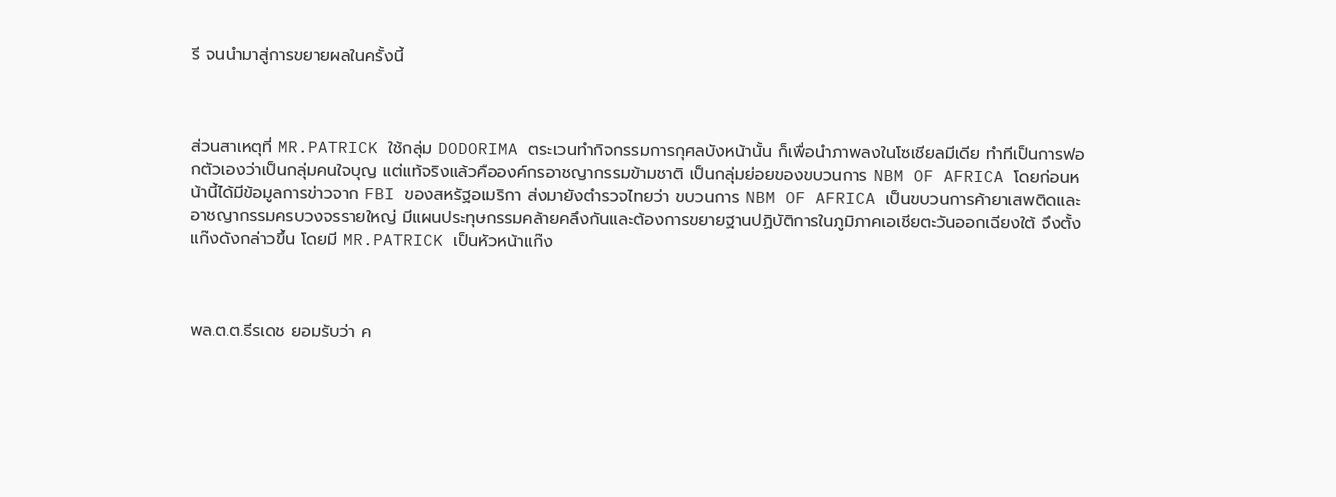รี จนนำมาสู่การขยายผลในครั้งนี้



ส่วนสาเหตุที่ MR.PATRICK ใช้กลุ่ม DODORIMA ตระเวนทำกิจกรรมการกุศลบังหน้านั้น ก็เพื่อนำภาพลงในโซเชียลมีเดีย ทำทีเป็นการฟอกตัวเองว่าเป็นกลุ่มคนใจบุญ แต่แท้จริงแล้วคือองค์กรอาชญากรรมข้ามชาติ เป็นกลุ่มย่อยของขบวนการ NBM OF AFRICA โดยก่อนหน้านี้ได้มีข้อมูลการข่าวจาก FBI ของสหรัฐอเมริกา ส่งมายังตำรวจไทยว่า ขบวนการ NBM OF AFRICA เป็นขบวนการค้ายาเสพติดและอาชญากรรมครบวงจรรายใหญ่ มีแผนประทุษกรรมคล้ายคลึงกันและต้องการขยายฐานปฏิบัติการในภูมิภาคเอเชียตะวันออกเฉียงใต้ จึงตั้งแก๊งดังกล่าวขึ้น โดยมี MR.PATRICK เป็นหัวหน้าแก๊ง



พล.ต.ต.ธีรเดช ยอมรับว่า ค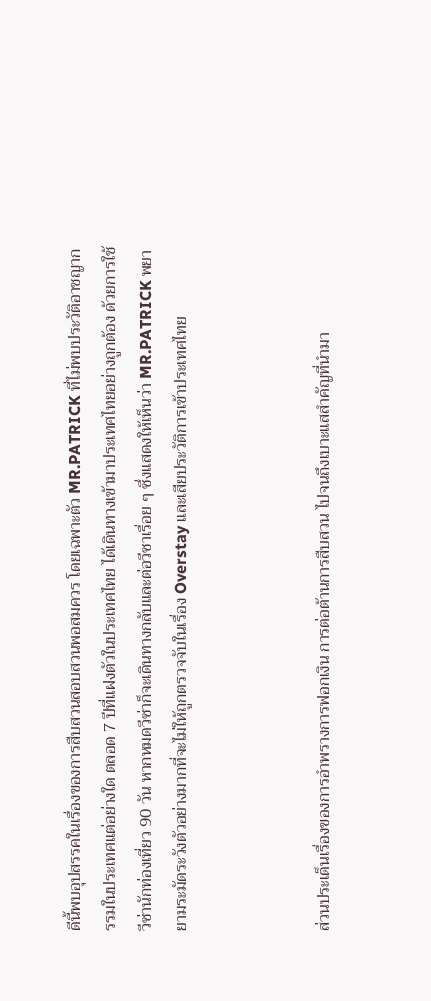ดีนี้พบอุปสรรคในเรื่องของการสืบสวนสอบสวนพอสมควร โดยเฉพาะตัว MR.PATRICK ที่ไม่พบประวัติอาชญากรรมในประเทศแต่อย่างใด ตลอด 7 ปีที่แฝงตัวในประเทศไทย ได้เดินทางเข้ามาประเทศไทยอย่างถูกต้อง ด้วยการใช้วีซ่านักท่องเที่ยว 90 วัน หากหมดวีซ่าก็จะเดินทางกลับและต่อวีซาเรื่อย ๆ ซึ่งแสดงให้เห็นว่า MR.PATRICK พยายามระมัดระวังตัวอย่างมากที่จะไม่ให้ถูกตรวจจับในเรื่อง Overstay และเสียประวัติการเข้าประเทศไทย



ส่วนประเด็นเรื่องของการอำพรางการฟอกเงิน การต่อต้านการสืบสวน ไปจนถึงเบาะแสสำคัญที่นำมา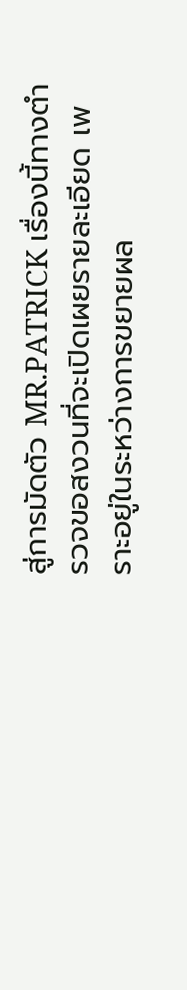สู่การมัดตัว MR.PATRICK เรื่องนี้ทางตำรวจขอสงวนที่จะเปิดเผยรายละเอียด เพราะอยู่ในระหว่างการขยายผล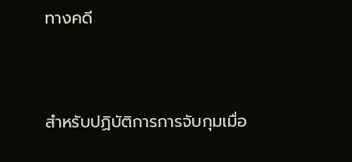ทางคดี



สำหรับปฏิบัติการการจับกุมเมื่อ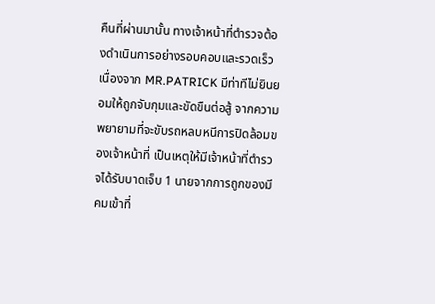คืนที่ผ่านมานั้น ทางเจ้าหน้าที่ตำรวจต้องดำเนินการอย่างรอบคอบและรวดเร็ว เนื่องจาก MR.PATRICK มีท่าทีไม่ยินยอมให้ถูกจับกุมและขัดขืนต่อสู้ จากความพยายามที่จะขับรถหลบหนีการปิดล้อมของเจ้าหน้าที่ เป็นเหตุให้มีเจ้าหน้าที่ตำรวจได้รับบาดเจ็บ 1 นายจากการถูกของมีคมเข้าที่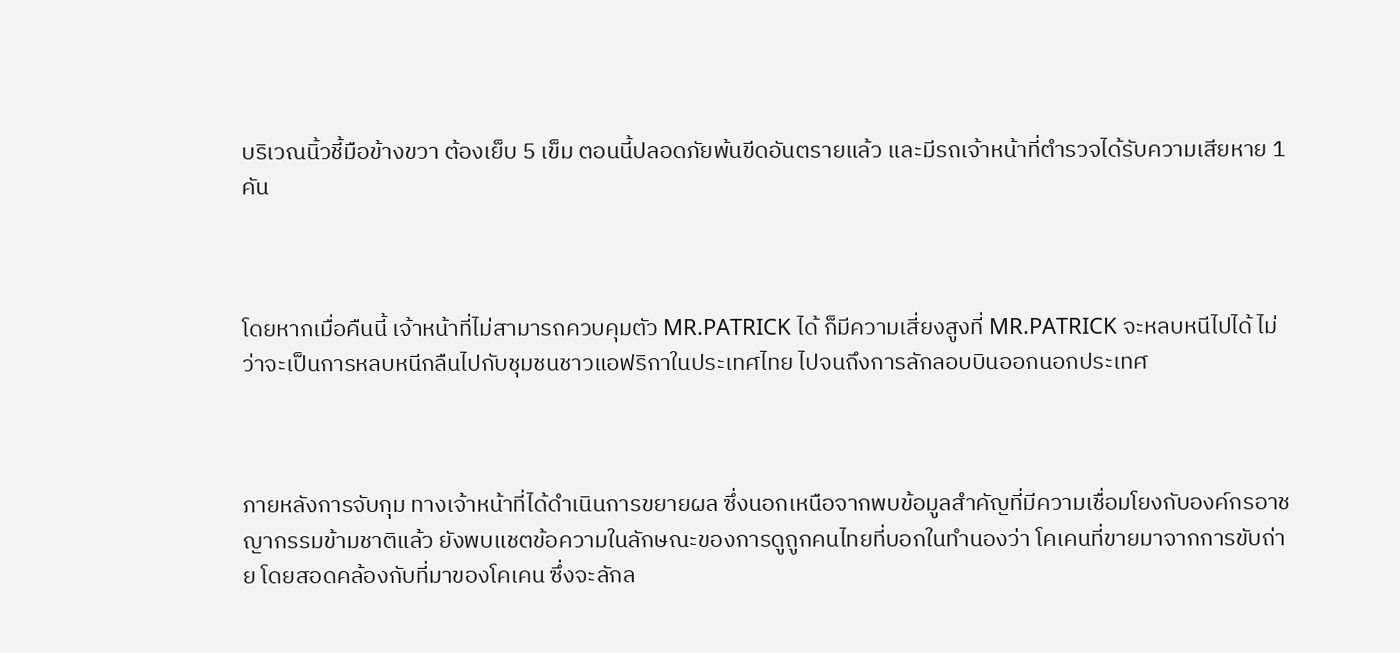บริเวณนิ้วชี้มือข้างขวา ต้องเย็บ 5 เข็ม ตอนนี้ปลอดภัยพ้นขีดอันตรายแล้ว และมีรถเจ้าหน้าที่ตำรวจได้รับความเสียหาย 1 คัน



โดยหากเมื่อคืนนี้ เจ้าหน้าที่ไม่สามารถควบคุมตัว MR.PATRICK ได้ ก็มีความเสี่ยงสูงที่ MR.PATRICK จะหลบหนีไปได้ ไม่ว่าจะเป็นการหลบหนีกลืนไปกับชุมชนชาวแอฟริกาในประเทศไทย ไปจนถึงการลักลอบบินออกนอกประเทศ



ภายหลังการจับกุม ทางเจ้าหน้าที่ได้ดำเนินการขยายผล ซึ่งนอกเหนือจากพบข้อมูลสำคัญที่มีความเชื่อมโยงกับองค์กรอาชญากรรมข้ามชาติแล้ว ยังพบแชตข้อความในลักษณะของการดูถูกคนไทยที่บอกในทำนองว่า โคเคนที่ขายมาจากการขับถ่าย โดยสอดคล้องกับที่มาของโคเคน ซึ่งจะลักล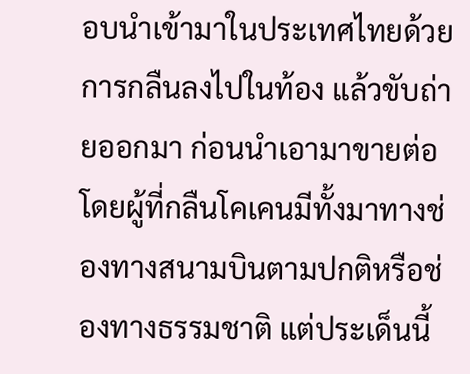อบนำเข้ามาในประเทศไทยด้วยการกลืนลงไปในท้อง แล้วขับถ่ายออกมา ก่อนนำเอามาขายต่อ โดยผู้ที่กลืนโคเคนมีทั้งมาทางช่องทางสนามบินตามปกติหรือช่องทางธรรมชาติ แต่ประเด็นนี้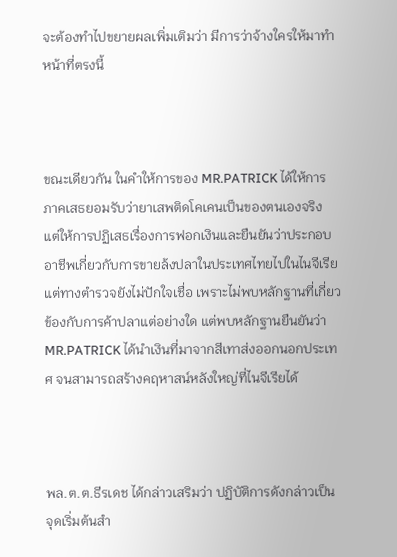จะต้องทำไปขยายผลเพิ่มเติมว่า มีการว่าจ้างใครให้มาทำหน้าที่ตรงนี้



ขณะเดียวกัน ในคำให้การของ MR.PATRICK ได้ให้การภาคเสธยอมรับว่ายาเสพติดโคเคนเป็นของตนเองจริง แต่ให้การปฏิเสธเรื่องการฟอกเงินและยืนยันว่าประกอบอาชีพเกี่ยวกับการขายล้งปลาในประเทศไทยไปในไนจีเรีย แต่ทางตำรวจยังไม่ปักใจเชื่อ เพราะไม่พบหลักฐานที่เกี่ยวข้องกับการค้าปลาแต่อย่างใด แต่พบหลักฐานยืนยันว่า MR.PATRICK ได้นำเงินที่มาจากสีเทาส่งออกนอกประเทศ จนสามารถสร้างคฤหาสน์หลังใหญ่ที่ไนจีเรียได้



พล.ต.ต.ธีรเดช ได้กล่าวเสริมว่า ปฏิบัติการดังกล่าวเป็นจุดเริ่มต้นสำ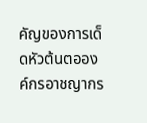คัญของการเด็ดหัวต้นตอองค์กรอาชญากร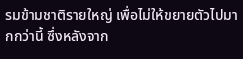รมข้ามชาติรายใหญ่ เพื่อไม่ให้ขยายตัวไปมากกว่านี้ ซึ่งหลังจาก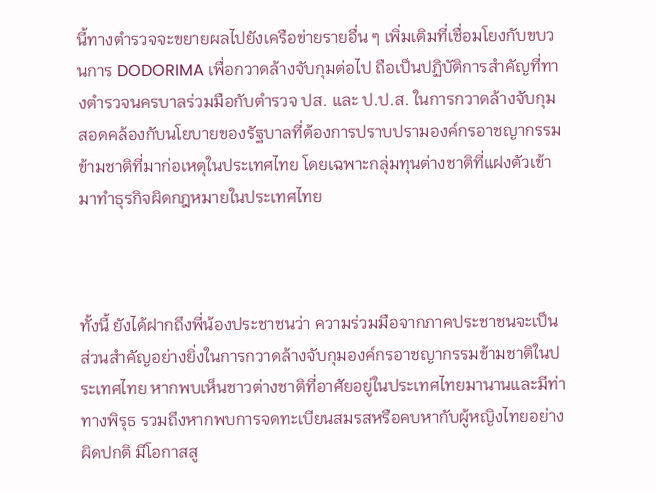นี้ทางตำรวจจะขยายผลไปยังเครือข่ายรายอื่น ๆ เพิ่มเติมที่เชื่อมโยงกับขบวนการ DODORIMA เพื่อกวาดล้างจับกุมต่อไป ถือเป็นปฏิบัติการสำคัญที่ทางตำรวจนครบาลร่วมมือกับตำรวจ ปส. และ ป.ป.ส. ในการกวาดล้างจับกุม สอดคล้องกับนโยบายของรัฐบาลที่ต้องการปราบปรามองค์กรอาชญากรรมข้ามชาติที่มาก่อเหตุในประเทศไทย โดยเฉพาะกลุ่มทุนต่างชาติที่แฝงตัวเข้ามาทำธุรกิจผิดกฎหมายในประเทศไทย



ทั้งนี้ ยังได้ฝากถึงพี่น้องประชาชนว่า ความร่วมมือจากภาคประชาชนจะเป็นส่วนสำคัญอย่างยิ่งในการกวาดล้างจับกุมองค์กรอาชญากรรมข้ามชาติในประเทศไทย หากพบเห็นชาวต่างชาติที่อาศัยอยู่ในประเทศไทยมานานและมีท่าทางพิรุธ รวมถึงหากพบการจดทะเบียนสมรสหรือคบหากับผู้หญิงไทยอย่างผิดปกติ มีโอกาสสู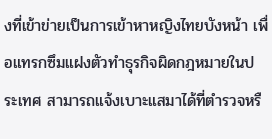งที่เข้าข่ายเป็นการเข้าหาหญิงไทยบังหน้า เพื่อแทรกซึมแฝงตัวทำธุรกิจผิดกฎหมายในประเทศ สามารถแจ้งเบาะแสมาได้ที่ตำรวจหรื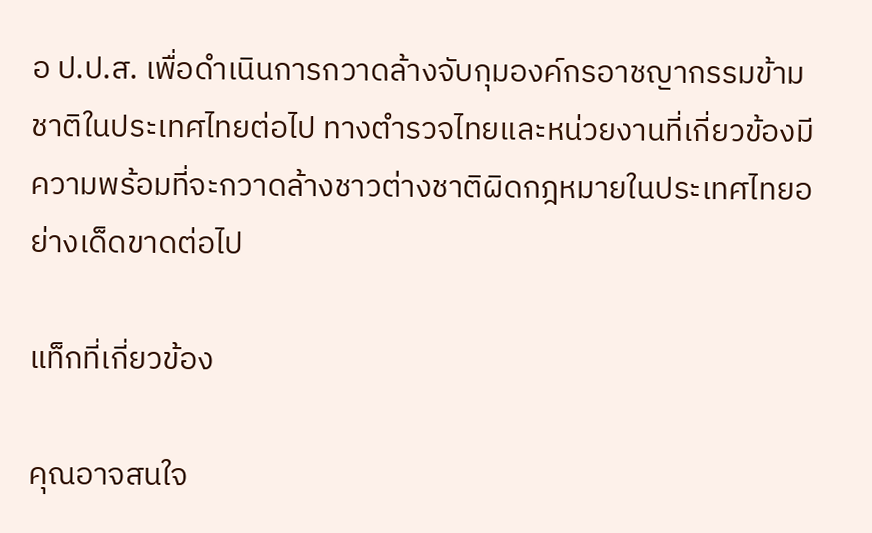อ ป.ป.ส. เพื่อดำเนินการกวาดล้างจับกุมองค์กรอาชญากรรมข้ามชาติในประเทศไทยต่อไป ทางตำรวจไทยและหน่วยงานที่เกี่ยวข้องมีความพร้อมที่จะกวาดล้างชาวต่างชาติผิดกฎหมายในประเทศไทยอย่างเด็ดขาดต่อไป

แท็กที่เกี่ยวข้อง

คุณอาจสนใจ